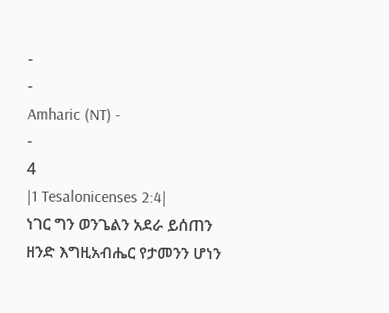-
-
Amharic (NT) -
-
4
|1 Tesalonicenses 2:4|
ነገር ግን ወንጌልን አደራ ይሰጠን ዘንድ እግዚአብሔር የታመንን ሆነን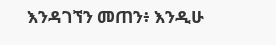እንዳገኘን መጠን፥ እንዲሁ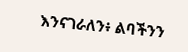እንናገራለን፥ ልባችንን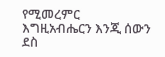የሚመረምር እግዚአብሔርን እንጂ ሰውን ደስ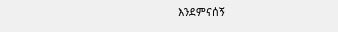እንደምናሰኝ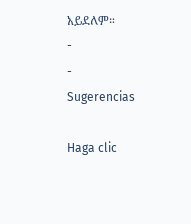አይደለም።
-
-
Sugerencias

Haga clic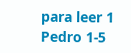para leer 1 Pedro 1-5